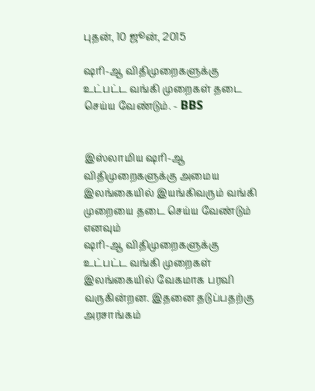புதன், 10 ஜூன், 2015

ஷரி-ஆ விதிமுறைகளுக்கு உட்பட்ட வங்கி முறைகள் தடை செய்ய வேண்டும். - BBS


இஸ்லாமிய ஷரி-ஆ விதிமுறைகளுக்கு அமைய இலங்கையில் இயங்கிவரும் வங்கி முறையை தடை செய்ய வேண்டும் எனவும்
ஷரி-ஆ விதிமுறைகளுக்கு உட்பட்ட வங்கி முறைகள் இலங்கையில் வேகமாக பரவி வருகின்றன. இதனை தடுப்பதற்கு அரசாங்கம்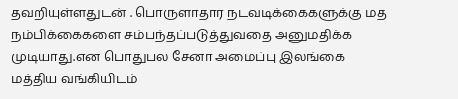தவறியுள்ளதுடன் . பொருளாதார நடவடிக்கைகளுக்கு மத நம்பிக்கைகளை சம்பந்தப்படுத்துவதை அனுமதிக்க முடியாது.என பொதுபல சேனா அமைப்பு இலங்கை மத்திய வங்கியிடம்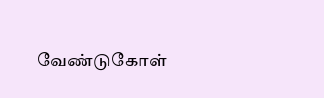வேண்டுகோள்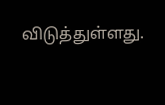விடுத்துள்ளது.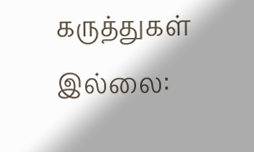கருத்துகள் இல்லை: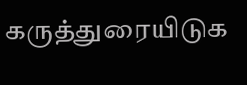கருத்துரையிடுக